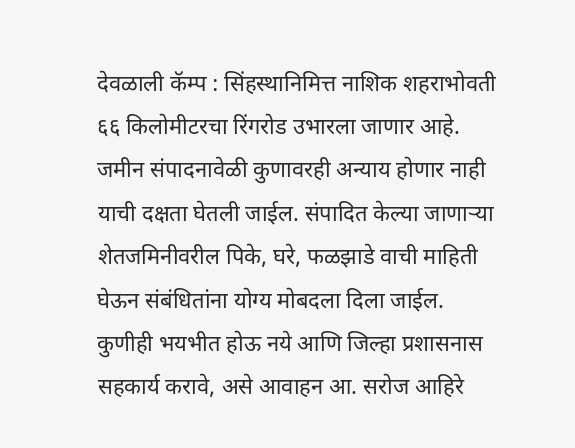देवळाली कॅम्प : सिंहस्थानिमित्त नाशिक शहराभोवती ६६ किलोमीटरचा रिंगरोड उभारला जाणार आहे. जमीन संपादनावेळी कुणावरही अन्याय होणार नाही याची दक्षता घेतली जाईल. संपादित केल्या जाणाऱ्या शेतजमिनीवरील पिके, घरे, फळझाडे वाची माहिती घेऊन संबंधितांना योग्य मोबदला दिला जाईल. कुणीही भयभीत होऊ नये आणि जिल्हा प्रशासनास सहकार्य करावे, असे आवाहन आ. सरोज आहिरे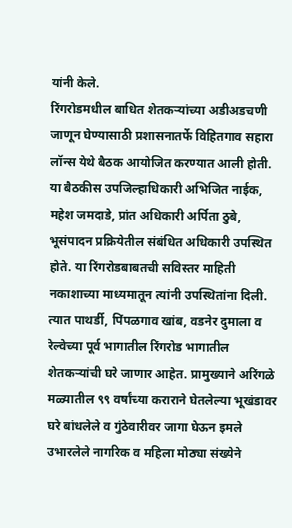यांनी केले.
रिंगरोडमधील बाधित शेतकऱ्यांच्या अडीअडचणी जाणून घेण्यासाठी प्रशासनातर्फे विहितगाव सहारा लॉन्स येथे बैठक आयोजित करण्यात आली होती. या बैठकीस उपजिल्हाधिकारी अभिजित नाईक, महेश जमदाडे, प्रांत अधिकारी अर्पिता ठुबे, भूसंपादन प्रक्रियेतील संबंधित अधिकारी उपस्थित होते. या रिंगरोडबाबतची सविस्तर माहिती नकाशाच्या माध्यमातून त्यांनी उपस्थितांना दिली. त्यात पाथर्डी, पिंपळगाव खांब, वडनेर दुमाला व रेल्वेच्या पूर्व भागातील रिंगरोड भागातील शेतकऱ्यांची घरे जाणार आहेत. प्रामुख्याने अरिंगळे मळ्यातील ९९ वर्षांच्या कराराने घेतलेल्या भूखंडावर घरे बांधलेले व गुंठेवारीवर जागा घेऊन इमले उभारलेले नागरिक व महिला मोठ्या संख्येने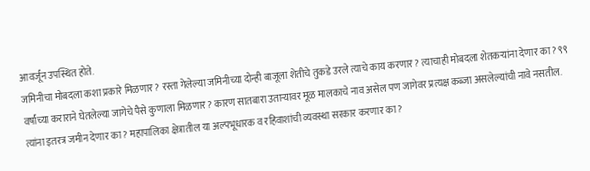आवर्जून उपस्थित होते.
जमिनीचा मोबदला कशा प्रकारे मिळणार? रस्ता गेलेल्या जमिनीच्या दोन्ही बाजूला शेतीचे तुकडे उरले त्याचे काय करणार? त्याचाही मोबदला शेतकऱ्यांना देणार का? ९९ वर्षांच्या कराराने घेतलेल्या जागेचे पैसे कुणाला मिळणार? कारण सातबारा उताऱ्यावर मूळ मालकाचे नाव असेल पण जागेवर प्रत्यक्ष कब्जा असलेल्यांची नावे नसतील. त्यांना इतरत्र जमीन देणार का? महापालिका क्षेत्रातील या अल्पभूधारक व रहिवाशांची व्यवस्था सरकार करणार का?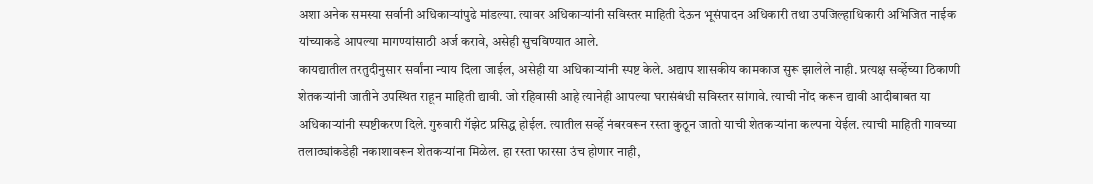अशा अनेक समस्या सर्वानी अधिकाऱ्यांपुढे मांडल्या. त्यावर अधिकाऱ्यांनी सविस्तर माहिती देऊन भूसंपादन अधिकारी तथा उपजिल्हाधिकारी अभिजित नाईक यांच्याकडे आपल्या मागण्यांसाठी अर्ज करावे, असेही सुचविण्यात आले.
कायद्यातील तरतुदीनुसार सर्वांना न्याय दिला जाईल, असेही या अधिकाऱ्यांनी स्पष्ट केले. अद्याप शासकीय कामकाज सुरू झालेले नाही. प्रत्यक्ष सर्व्हेच्या ठिकाणी शेतकऱ्यांनी जातीने उपस्थित राहून माहिती द्यावी. जो रहिवासी आहे त्यानेही आपल्या घरासंबंधी सविस्तर सांगावे. त्याची नोंद करून द्यावी आदीबाबत या अधिकाऱ्यांनी स्पष्टीकरण दिले. गुरुवारी गॅझेट प्रसिद्ध होईल. त्यातील सर्व्हे नंबरवरून रस्ता कुठून जातो याची शेतकऱ्यांना कल्पना येईल. त्याची माहिती गावच्या तलाठ्यांकडेही नकाशावरून शेतकऱ्यांना मिळेल. हा रस्ता फारसा उंच होणार नाही,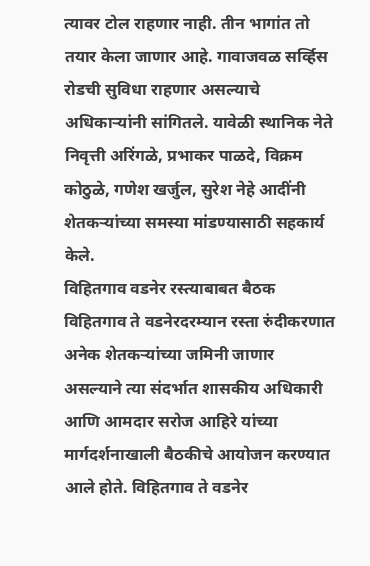त्यावर टोल राहणार नाही. तीन भागांत तो तयार केला जाणार आहे. गावाजवळ सर्व्हिस रोडची सुविधा राहणार असल्याचे अधिकाऱ्यांनी सांगितले. यावेळी स्थानिक नेते निवृत्ती अरिंगळे, प्रभाकर पाळदे, विक्रम कोठुळे, गणेश खर्जुल, सुरेश नेहे आदींनी शेतकऱ्यांच्या समस्या मांडण्यासाठी सहकार्य केले.
विहितगाव वडनेर रस्त्याबाबत बैठक
विहितगाव ते वडनेरदरम्यान रस्ता रुंदीकरणात अनेक शेतकऱ्यांच्या जमिनी जाणार असल्याने त्या संदर्भात शासकीय अधिकारी आणि आमदार सरोज आहिरे यांच्या मार्गदर्शनाखाली बैठकीचे आयोजन करण्यात आले होते. विहितगाव ते वडनेर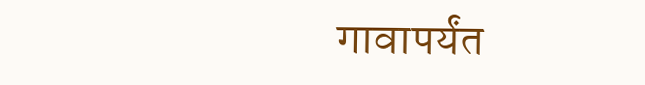गावापर्यंत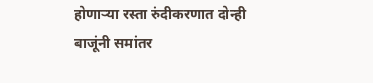होणाऱ्या रस्ता रुंदीकरणात दोन्ही बाजूंनी समांतर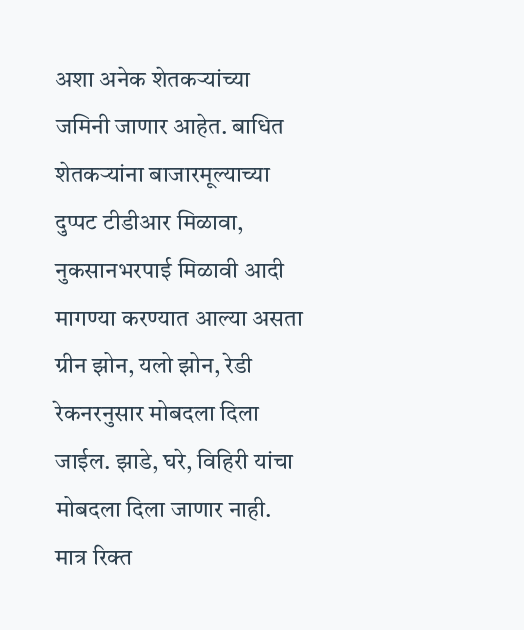अशा अनेक शेतकऱ्यांच्या जमिनी जाणार आहेत. बाधित शेतकऱ्यांना बाजारमूल्याच्या दुप्पट टीडीआर मिळावा, नुकसानभरपाई मिळावी आदी मागण्या करण्यात आल्या असता ग्रीन झोन, यलो झोन, रेडी रेकनरनुसार मोबदला दिला जाईल. झाडे, घरे, विहिरी यांचा मोबदला दिला जाणार नाही. मात्र रिक्त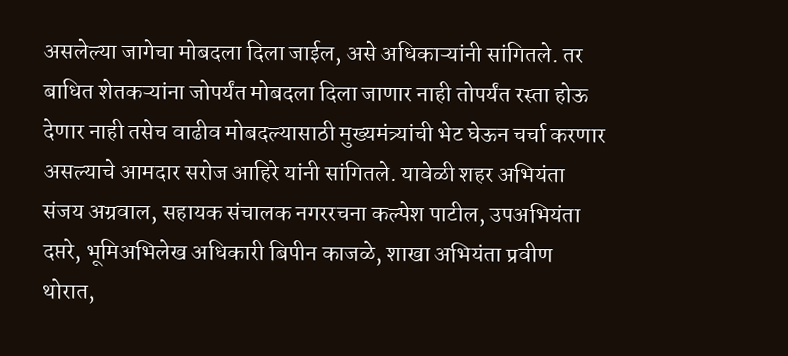असलेल्या जागेचा मोबदला दिला जाईल, असे अधिकाऱ्यांनी सांगितले. तर बाधित शेतकऱ्यांना जोपर्यंत मोबदला दिला जाणार नाही तोपर्यंत रस्ता होऊ देणार नाही तसेच वाढीव मोबदल्यासाठी मुख्यमंत्र्यांची भेट घेऊन चर्चा करणार असल्याचे आमदार सरोज आहिरे यांनी सांगितले. यावेळी शहर अभियंता संजय अग्रवाल, सहायक संचालक नगररचना कल्पेश पाटील, उपअभियंता दप्तरे, भूमिअभिलेख अधिकारी बिपीन काजळे, शाखा अभियंता प्रवीण थोरात,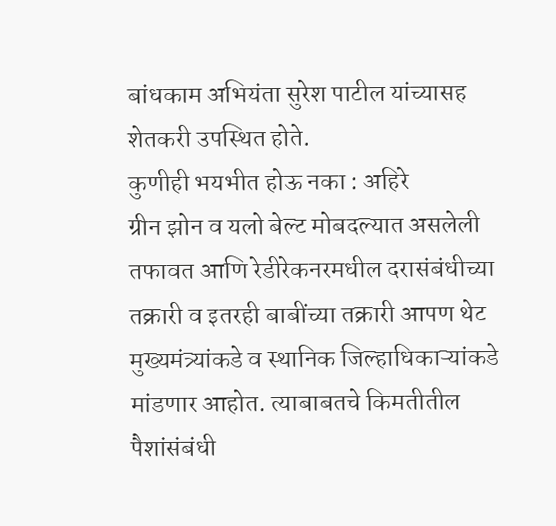बांधकाम अभियंता सुरेश पाटील यांच्यासह शेतकरी उपस्थित होते.
कुणीही भयभीत होऊ नका : अहिरे
ग्रीन झोन व यलो बेल्ट मोबदल्यात असलेली तफावत आणि रेडीरेकनरमधील दरासंबंधीच्या तक्रारी व इतरही बाबींच्या तक्रारी आपण थेट मुख्यमंत्र्यांकडे व स्थानिक जिल्हाधिकाऱ्यांकडे मांडणार आहोत. त्याबाबतचे किमतीतील पैशांसंबंधी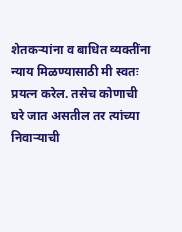शेतकऱ्यांना व बाधित व्यक्तींना न्याय मिळण्यासाठी मी स्वतः प्रयत्न करेल. तसेच कोणाची घरे जात असतील तर त्यांच्या निवाऱ्याची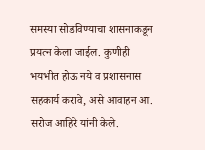समस्या सोडविण्याचा शासनाकडून प्रयत्न केला जाईल. कुणीही भयभीत होऊ नये व प्रशासनास सहकार्य करावे, असे आवाहन आ. सरोज आहिरे यांनी केले.